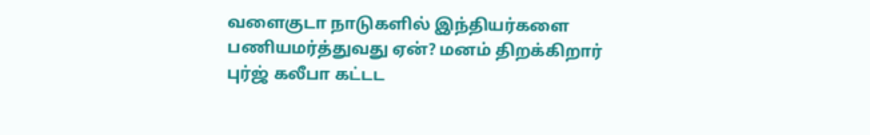வளைகுடா நாடுகளில் இந்தியர்களை பணியமர்த்துவது ஏன்? மனம் திறக்கிறார் புர்ஜ் கலீபா கட்டட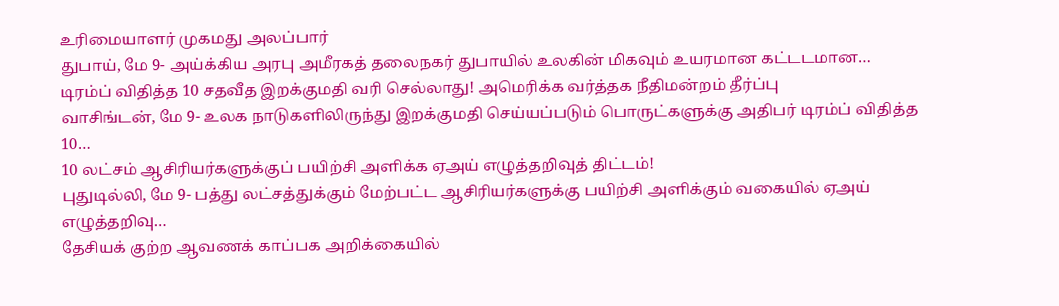உரிமையாளர் முகமது அலப்பார்
துபாய், மே 9- அய்க்கிய அரபு அமீரகத் தலைநகர் துபாயில் உலகின் மிகவும் உயரமான கட்டடமான…
டிரம்ப் விதித்த 10 சதவீத இறக்குமதி வரி செல்லாது! அமெரிக்க வர்த்தக நீதிமன்றம் தீர்ப்பு
வாசிங்டன், மே 9- உலக நாடுகளிலிருந்து இறக்குமதி செய்யப்படும் பொருட்களுக்கு அதிபர் டிரம்ப் விதித்த 10…
10 லட்சம் ஆசிரியர்களுக்குப் பயிற்சி அளிக்க ஏஅய் எழுத்தறிவுத் திட்டம்!
புதுடில்லி, மே 9- பத்து லட்சத்துக்கும் மேற்பட்ட ஆசிரியர்களுக்கு பயிற்சி அளிக்கும் வகையில் ஏஅய் எழுத்தறிவு…
தேசியக் குற்ற ஆவணக் காப்பக அறிக்கையில்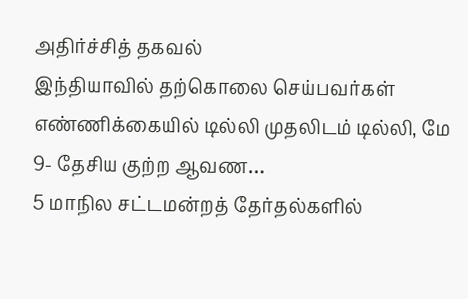அதிர்ச்சித் தகவல்
இந்தியாவில் தற்கொலை செய்பவர்கள் எண்ணிக்கையில் டில்லி முதலிடம் டில்லி, மே 9- தேசிய குற்ற ஆவண…
5 மாநில சட்டமன்றத் தேர்தல்களில்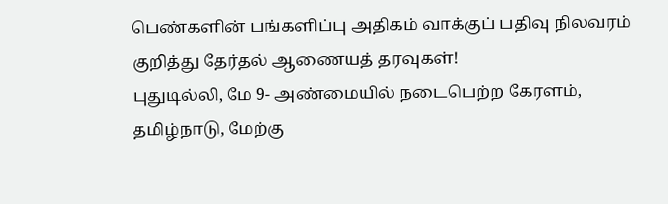பெண்களின் பங்களிப்பு அதிகம் வாக்குப் பதிவு நிலவரம் குறித்து தேர்தல் ஆணையத் தரவுகள்!
புதுடில்லி, மே 9- அண்மையில் நடைபெற்ற கேரளம், தமிழ்நாடு, மேற்கு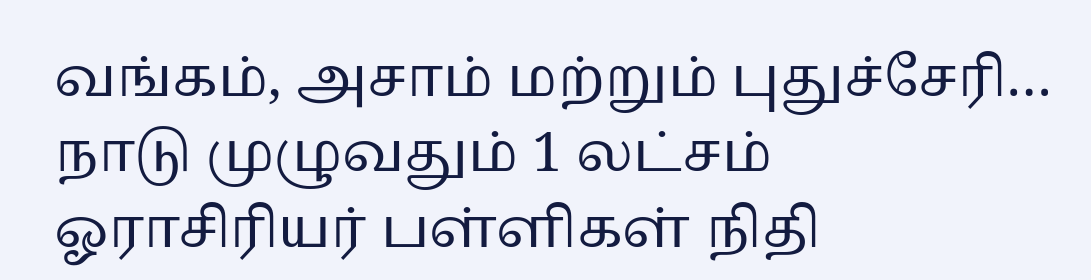வங்கம், அசாம் மற்றும் புதுச்சேரி…
நாடு முழுவதும் 1 லட்சம் ஓராசிரியர் பள்ளிகள் நிதி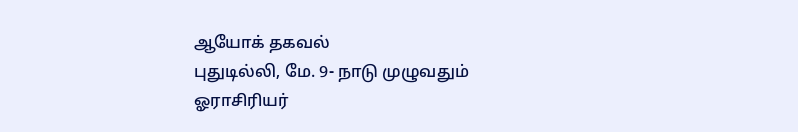ஆயோக் தகவல்
புதுடில்லி, மே. 9- நாடு முழுவதும் ஓராசிரியர்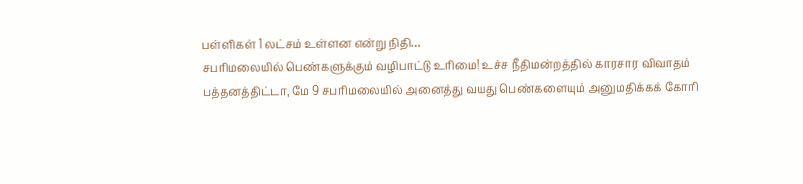பள்ளிகள் 1 லட்சம் உள்ளன என்று நிதி…
சபரிமலையில் பெண்களுக்கும் வழிபாட்டு உரிமை! உச்ச நீதிமன்றத்தில் காரசார விவாதம்
பத்தனத்திட்டா, மே 9 சபரிமலையில் அனைத்து வயது பெண்களையும் அனுமதிக்கக் கோரி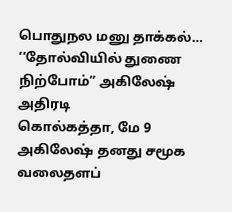பொதுநல மனு தாக்கல்…
‘‘தோல்வியில் துணை நிற்போம்” அகிலேஷ் அதிரடி
கொல்கத்தா, மே 9 அகிலேஷ் தனது சமூக வலைதளப்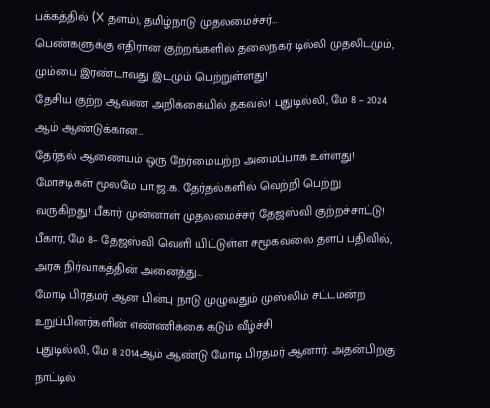பக்கத்தில் (X தளம்), தமிழ்நாடு முதலமைச்சர்…
பெண்களுக்கு எதிரான குற்றங்களில் தலைநகர் டில்லி முதலிடமும், மும்பை இரண்டாவது இடமும் பெற்றுள்ளது!
தேசிய குற்ற ஆவண அறிக்கையில் தகவல்! புதுடில்லி, மே 8 – 2024 ஆம் ஆண்டுக்கான…
தேர்தல் ஆணையம் ஒரு நேர்மையற்ற அமைப்பாக உள்ளது! மோசடிகள் மூலமே பா.ஜ.க. தேர்தல்களில் வெற்றி பெற்று வருகிறது! பீகார் முன்னாள் முதலமைச்சர் தேஜஸ்வி குற்றச்சாட்டு!
பீகார், மே 8– தேஜஸ்வி வெளி யிட்டுள்ள சமூகவலை தளப் பதிவில், அரசு நிர்வாகத்தின் அனைத்து…
மோடி பிரதமர் ஆன பின்பு நாடு முழுவதும் முஸ்லிம் சட்டமன்ற உறுப்பினர்களின் எண்ணிக்கை கடும் வீழ்ச்சி
புதுடில்லி, மே 8 2014ஆம் ஆண்டு மோடி பிரதமர் ஆனார். அதன்பிறகு நாட்டில்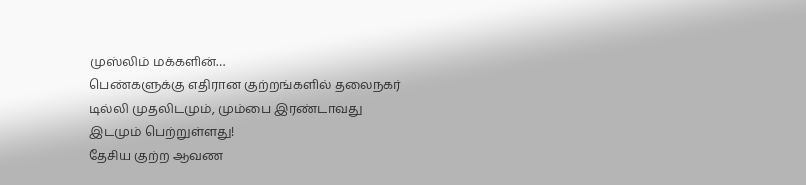முஸ்லிம் மக்களின்…
பெண்களுக்கு எதிரான குற்றங்களில் தலைநகர் டில்லி முதலிடமும், மும்பை இரண்டாவது இடமும் பெற்றுள்ளது!
தேசிய குற்ற ஆவண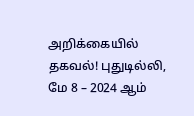அறிக்கையில் தகவல்! புதுடில்லி, மே 8 – 2024 ஆம்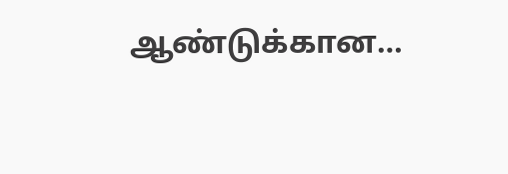ஆண்டுக்கான…